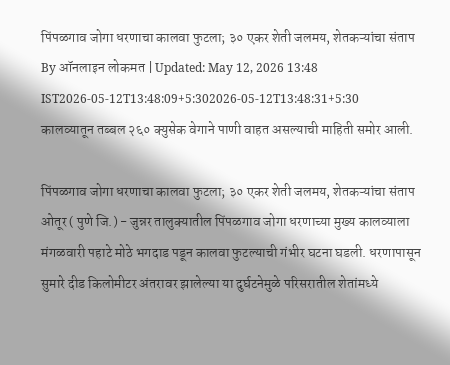पिंपळगाव जोगा धरणाचा कालवा फुटला; ३० एकर शेती जलमय, शेतकऱ्यांचा संताप
By ऑनलाइन लोकमत | Updated: May 12, 2026 13:48 IST2026-05-12T13:48:09+5:302026-05-12T13:48:31+5:30
कालव्यातून तब्बल २६० क्युसेक वेगाने पाणी वाहत असल्याची माहिती समोर आली.

पिंपळगाव जोगा धरणाचा कालवा फुटला; ३० एकर शेती जलमय, शेतकऱ्यांचा संताप
ओतूर ( पुणे जि.) - जुन्नर तालुक्यातील पिंपळगाव जोगा धरणाच्या मुख्य कालव्याला मंगळवारी पहाटे मोठे भगदाड पडून कालवा फुटल्याची गंभीर घटना घडली. धरणापासून सुमारे दीड किलोमीटर अंतरावर झालेल्या या दुर्घटनेमुळे परिसरातील शेतांमध्ये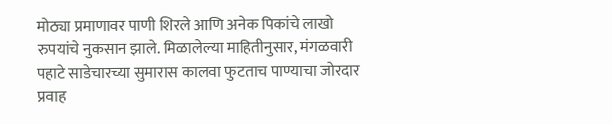मोठ्या प्रमाणावर पाणी शिरले आणि अनेक पिकांचे लाखो रुपयांचे नुकसान झाले. मिळालेल्या माहितीनुसार, मंगळवारी पहाटे साडेचारच्या सुमारास कालवा फुटताच पाण्याचा जोरदार प्रवाह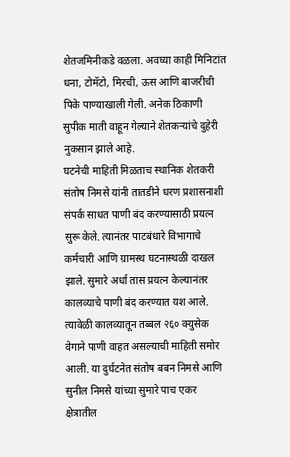शेतजमिनीकडे वळला. अवघ्या काही मिनिटांत धना, टोमॅटो, मिरची, ऊस आणि बाजरीची पिके पाण्याखाली गेली. अनेक ठिकाणी सुपीक माती वाहून गेल्याने शेतकऱ्यांचे दुहेरी नुकसान झाले आहे.
घटनेची माहिती मिळताच स्थानिक शेतकरी संतोष निमसे यांनी तातडीने धरण प्रशासनाशी संपर्क साधत पाणी बंद करण्यासाठी प्रयत्न सुरू केले. त्यानंतर पाटबंधारे विभागाचे कर्मचारी आणि ग्रामस्थ घटनास्थळी दाखल झाले. सुमारे अर्धा तास प्रयत्न केल्यानंतर कालव्याचे पाणी बंद करण्यात यश आले. त्यावेळी कालव्यातून तब्बल २६० क्युसेक वेगाने पाणी वाहत असल्याची माहिती समोर आली. या दुर्घटनेत संतोष बबन निमसे आणि सुनील निमसे यांच्या सुमारे पाच एकर क्षेत्रातील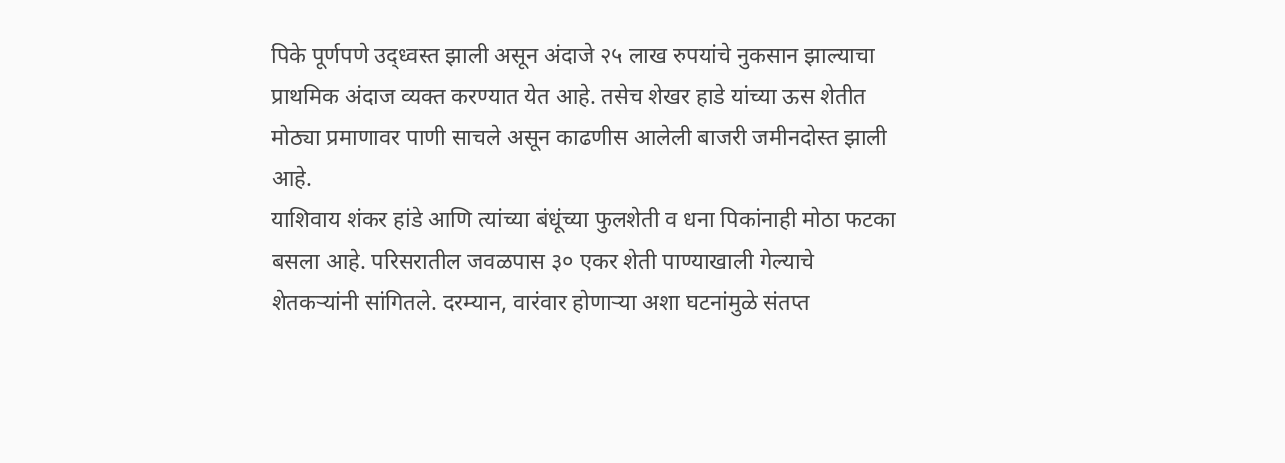पिके पूर्णपणे उद्ध्वस्त झाली असून अंदाजे २५ लाख रुपयांचे नुकसान झाल्याचा प्राथमिक अंदाज व्यक्त करण्यात येत आहे. तसेच शेखर हाडे यांच्या ऊस शेतीत मोठ्या प्रमाणावर पाणी साचले असून काढणीस आलेली बाजरी जमीनदोस्त झाली आहे.
याशिवाय शंकर हांडे आणि त्यांच्या बंधूंच्या फुलशेती व धना पिकांनाही मोठा फटका बसला आहे. परिसरातील जवळपास ३० एकर शेती पाण्याखाली गेल्याचे शेतकऱ्यांनी सांगितले. दरम्यान, वारंवार होणाऱ्या अशा घटनांमुळे संतप्त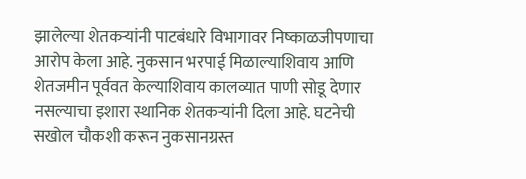झालेल्या शेतकऱ्यांनी पाटबंधारे विभागावर निष्काळजीपणाचा आरोप केला आहे. नुकसान भरपाई मिळाल्याशिवाय आणि शेतजमीन पूर्ववत केल्याशिवाय कालव्यात पाणी सोडू देणार नसल्याचा इशारा स्थानिक शेतकऱ्यांनी दिला आहे. घटनेची सखोल चौकशी करून नुकसानग्रस्त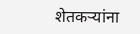शेतकऱ्यांना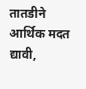तातडीने आर्थिक मदत द्यावी,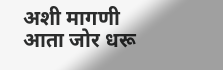अशी मागणी आता जोर धरू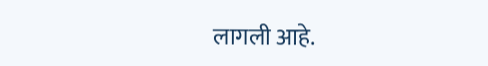लागली आहे.